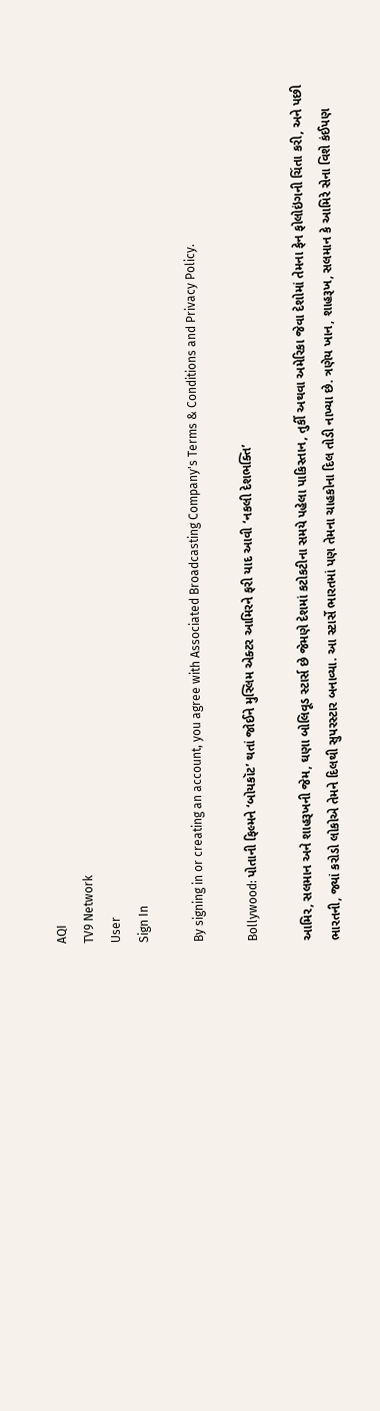AQI
TV9 Network
User
Sign In

By signing in or creating an account, you agree with Associated Broadcasting Company's Terms & Conditions and Privacy Policy.

Bollywood: પોતાની ફિલ્મને ‘બોયકૉટ’ થતાં જોઈને મુસ્લિમ એક્ટર આમિરને ફરી યાદ આવી ‘નકલી દેશભક્તિ’

આમિર, સલમાન અને શાહરૂખની જેમ, ઘણા બોલિવૂડ સ્ટાર્સ છે જેમણે દેશમાં કટોકટીના સમયે પહેલા પાકિસ્તાન, તુર્કી અથવા અમેરિકા જેવા દેશોમાં તેમના ફેન ફોલોઇંગની ચિંતા કરી, અને પછી ભારતની, જ્યાં કરોડો લોકોએ તેમને દિલથી સુપરસ્ટાર બનાવ્યા. આ સ્ટાર્સે ભારતમાં પણ તેમના ચાહકોના દિલ તોડી નાખ્યા છે. ત્રણેય ખાન, શાહરૂખ, સલમાન કે આમિરે સેના વિશે કંઈપણ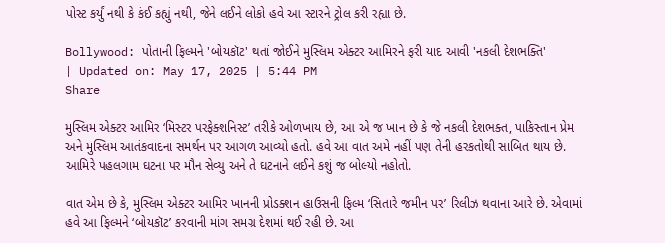પોસ્ટ કર્યું નથી કે કંઈ કહ્યું નથી, જેને લઈને લોકો હવે આ સ્ટારને ટ્રોલ કરી રહ્યા છે.

Bollywood: પોતાની ફિલ્મને 'બોયકૉટ' થતાં જોઈને મુસ્લિમ એક્ટર આમિરને ફરી યાદ આવી 'નકલી દેશભક્તિ'
| Updated on: May 17, 2025 | 5:44 PM
Share

મુસ્લિમ એક્ટર આમિર ‘મિસ્ટર પરફેક્શનિસ્ટ’ તરીકે ઓળખાય છે, આ એ જ ખાન છે કે જે નકલી દેશભક્ત, પાકિસ્તાન પ્રેમ અને મુસ્લિમ આતંકવાદના સમર્થન પર આગળ આવ્યો હતો. હવે આ વાત અમે નહીં પણ તેની હરકતોથી સાબિત થાય છે. આમિરે પહલગામ ઘટના પર મૌન સેવ્યુ અને તે ઘટનાને લઈને કશું જ બોલ્યો નહોતો.

વાત એમ છે કે, મુસ્લિમ એક્ટર આમિર ખાનની પ્રોડક્શન હાઉસની ફિલ્મ ‘સિતારે જમીન પર’ રિલીઝ થવાના આરે છે. એવામાં હવે આ ફિલ્મને ‘બોયકૉટ’ કરવાની માંગ સમગ્ર દેશમાં થઈ રહી છે. આ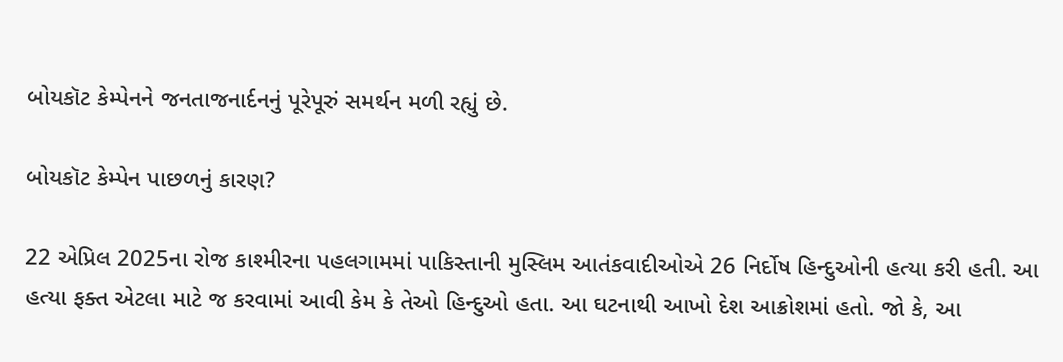બોયકૉટ કેમ્પેનને જનતાજનાર્દનનું પૂરેપૂરું સમર્થન મળી રહ્યું છે.

બોયકૉટ કેમ્પેન પાછળનું કારણ?

22 એપ્રિલ 2025ના રોજ કાશ્મીરના પહલગામમાં પાકિસ્તાની મુસ્લિમ આતંકવાદીઓએ 26 નિર્દોષ હિન્દુઓની હત્યા કરી હતી. આ હત્યા ફક્ત એટલા માટે જ કરવામાં આવી કેમ કે તેઓ હિન્દુઓ હતા. આ ઘટનાથી આખો દેશ આક્રોશમાં હતો. જો કે, આ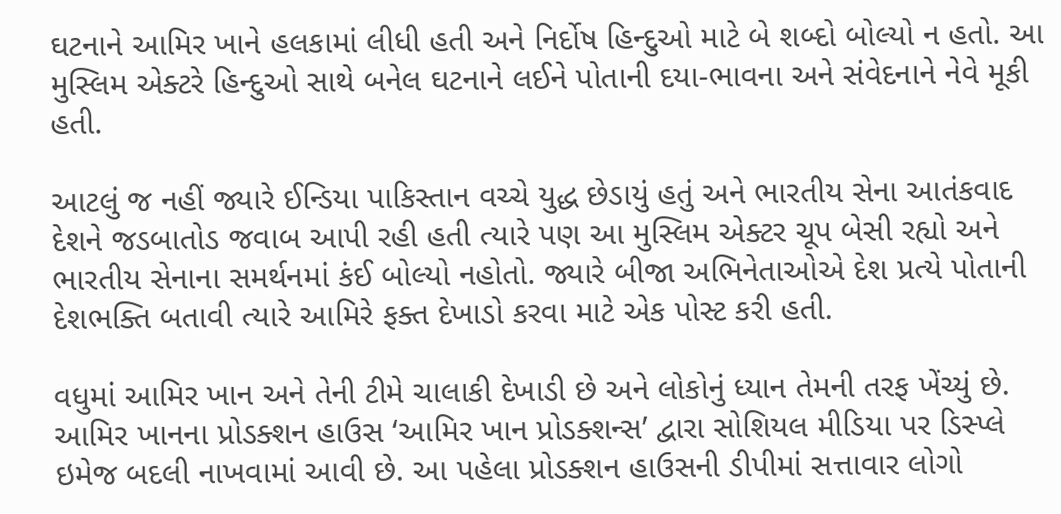ઘટનાને આમિર ખાને હલકામાં લીધી હતી અને નિર્દોષ હિન્દુઓ માટે બે શબ્દો બોલ્યો ન હતો. આ મુસ્લિમ એક્ટરે હિન્દુઓ સાથે બનેલ ઘટનાને લઈને પોતાની દયા-ભાવના અને સંવેદનાને નેવે મૂકી હતી.

આટલું જ નહીં જ્યારે ઈન્ડિયા પાકિસ્તાન વચ્ચે યુદ્ધ છેડાયું હતું અને ભારતીય સેના આતંકવાદ દેશને જડબાતોડ જવાબ આપી રહી હતી ત્યારે પણ આ મુસ્લિમ એક્ટર ચૂપ બેસી રહ્યો અને ભારતીય સેનાના સમર્થનમાં કંઈ બોલ્યો નહોતો. જ્યારે બીજા અભિનેતાઓએ દેશ પ્રત્યે પોતાની દેશભક્તિ બતાવી ત્યારે આમિરે ફક્ત દેખાડો કરવા માટે એક પોસ્ટ કરી હતી.

વધુમાં આમિર ખાન અને તેની ટીમે ચાલાકી દેખાડી છે અને લોકોનું ધ્યાન તેમની તરફ ખેંચ્યું છે. આમિર ખાનના પ્રોડક્શન હાઉસ ‘આમિર ખાન પ્રોડક્શન્સ’ દ્વારા સોશિયલ મીડિયા પર ડિસ્પ્લે ઇમેજ બદલી નાખવામાં આવી છે. આ પહેલા પ્રોડક્શન હાઉસની ડીપીમાં સત્તાવાર લોગો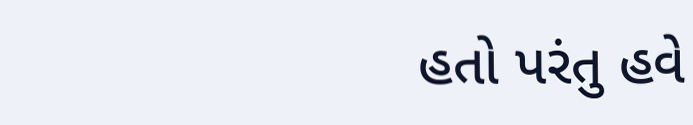હતો પરંતુ હવે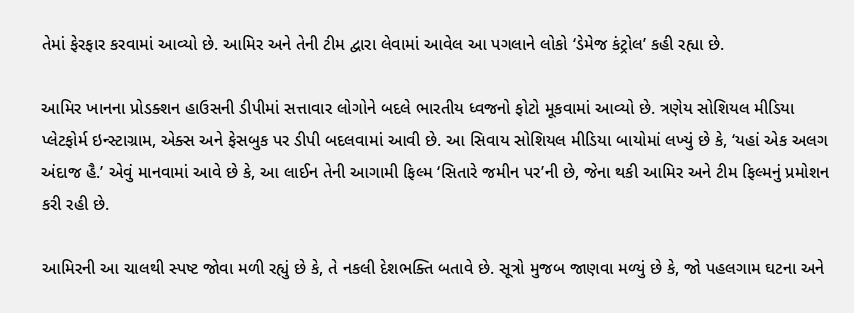તેમાં ફેરફાર કરવામાં આવ્યો છે. આમિર અને તેની ટીમ દ્વારા લેવામાં આવેલ આ પગલાને લોકો ‘ડેમેજ કંટ્રોલ’ કહી રહ્યા છે.

આમિર ખાનના પ્રોડક્શન હાઉસની ડીપીમાં સત્તાવાર લોગોને બદલે ભારતીય ધ્વજનો ફોટો મૂકવામાં આવ્યો છે. ત્રણેય સોશિયલ મીડિયા પ્લેટફોર્મ ઇન્સ્ટાગ્રામ, એક્સ અને ફેસબુક પર ડીપી બદલવામાં આવી છે. આ સિવાય સોશિયલ મીડિયા બાયોમાં લખ્યું છે કે, ‘યહાં એક અલગ અંદાજ હૈ.’ એવું માનવામાં આવે છે કે, આ લાઈન તેની આગામી ફિલ્મ ‘સિતારે જમીન પર’ની છે, જેના થકી આમિર અને ટીમ ફિલ્મનું પ્રમોશન કરી રહી છે.

આમિરની આ ચાલથી સ્પષ્ટ જોવા મળી રહ્યું છે કે, તે નકલી દેશભક્તિ બતાવે છે. સૂત્રો મુજબ જાણવા મળ્યું છે કે, જો પહલગામ ઘટના અને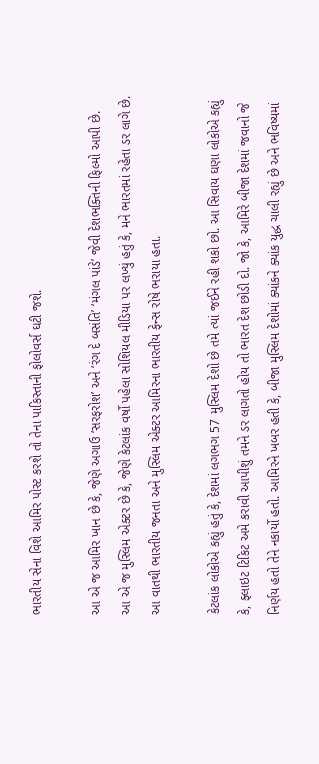ભારતીય સેના વિશે આમિર પોસ્ટ કરશે તો તેના પાકિસ્તાની ફોલોવર્સ ઘટી જશે.

આ એ જ આમિર ખાન છે કે, જેણે અગાઉ ‘સરફરોશ’ અને ‘રંગ દે બસંતિ’ ‘મંગલ પાંડે’ જેવી દેશભક્તિની ફિલ્મો આપી છે. આ એ જ મુસ્લિમ એક્ટર છે કે, જેણે કેટલાંક વર્ષો પહેલા સોશિયલ મીડિયા પર લખ્યું હતું કે, મને ભારતમાં રહેતા ડર લાગે છે. આ વાતથી ભારતીય જનતા અને મુસ્લિમ એક્ટર આમિરના ભારતીય ફેન્સ રોષે ભરાયા હતા.

કેટલાંક લોકોએ કહ્યું હતું કે, દેશમાં લગભગ 57 મુસ્લિમ દેશો છે તમે ત્યાં જઈને રહી શકો છો. આ સિવાય ઘણા લોકોએ કહ્યું કે, ફ્લાઇટ ટિકિટ અમે કરાવી આપીશું તમને ડર લાગતો હોય તો ભારત દેશ છોડી દો. જો કે, આમિરે બીજા દેશમાં જવાનો જે નિર્ણય હતો તેને નકાર્યો હતો. આમિરને ખબર હતી કે, બીજા મુસ્લિમ દેશોમાં ક્યાંકને ક્યાંક યુદ્ધ ચાલી રહ્યું છે અને ભવિષ્યમાં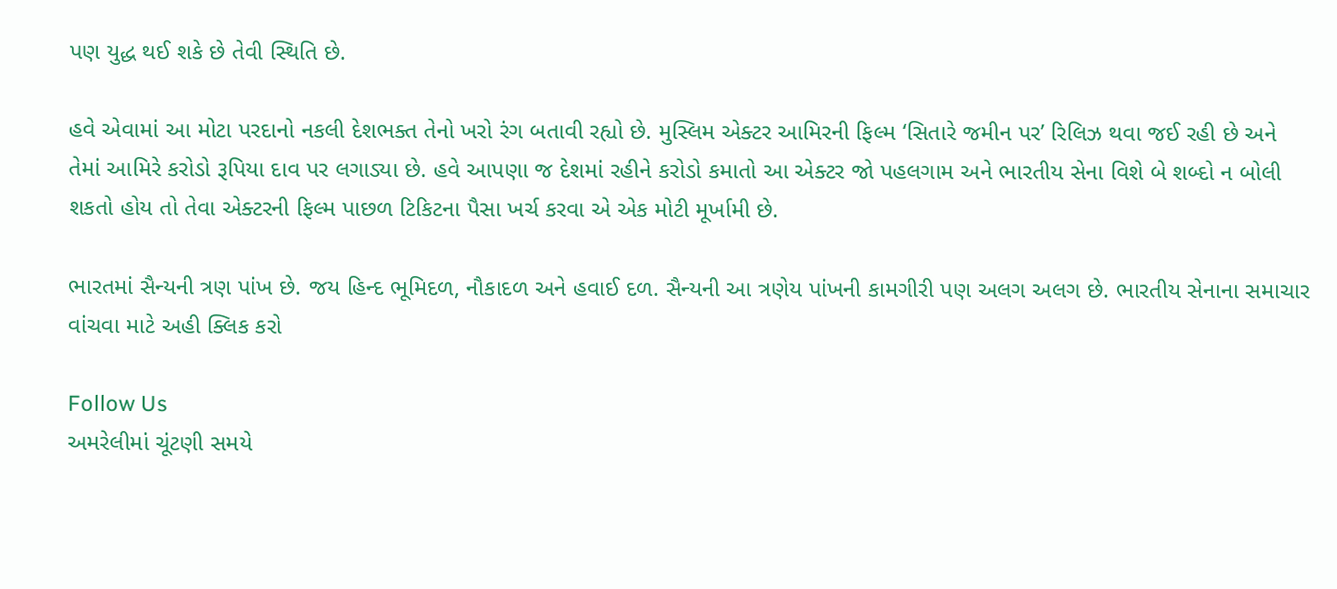પણ યુદ્ધ થઈ શકે છે તેવી સ્થિતિ છે.

હવે એવામાં આ મોટા પરદાનો નકલી દેશભક્ત તેનો ખરો રંગ બતાવી રહ્યો છે. મુસ્લિમ એક્ટર આમિરની ફિલ્મ ‘સિતારે જમીન પર’ રિલિઝ થવા જઈ રહી છે અને તેમાં આમિરે કરોડો રૂપિયા દાવ પર લગાડ્યા છે. હવે આપણા જ દેશમાં રહીને કરોડો કમાતો આ એક્ટર જો પહલગામ અને ભારતીય સેના વિશે બે શબ્દો ન બોલી શકતો હોય તો તેવા એક્ટરની ફિલ્મ પાછળ ટિકિટના પૈસા ખર્ચ કરવા એ એક મોટી મૂર્ખામી છે.

ભારતમાં સૈન્યની ત્રણ પાંખ છે. જય હિન્દ ભૂમિદળ, નૌકાદળ અને હવાઈ દળ. સૈન્યની આ ત્રણેય પાંખની કામગીરી પણ અલગ અલગ છે. ભારતીય સેનાના સમાચાર વાંચવા માટે અહી ક્લિક કરો

Follow Us
અમરેલીમાં ચૂંટણી સમયે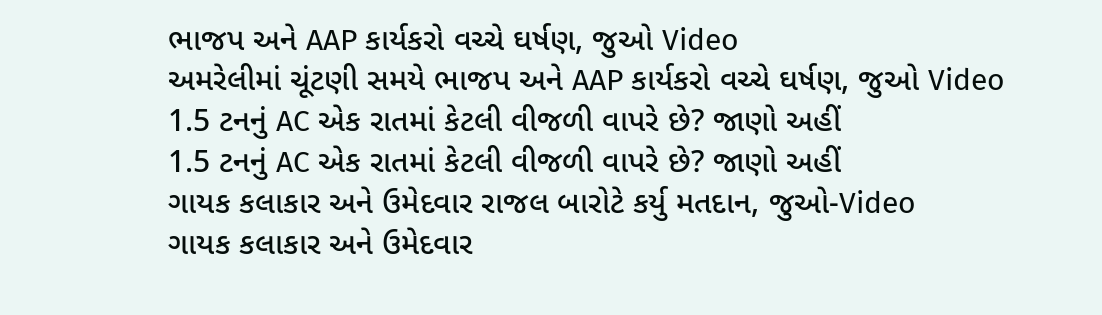ભાજપ અને AAP કાર્યકરો વચ્ચે ઘર્ષણ, જુઓ Video
અમરેલીમાં ચૂંટણી સમયે ભાજપ અને AAP કાર્યકરો વચ્ચે ઘર્ષણ, જુઓ Video
1.5 ટનનું AC એક રાતમાં કેટલી વીજળી વાપરે છે? જાણો અહીં
1.5 ટનનું AC એક રાતમાં કેટલી વીજળી વાપરે છે? જાણો અહીં
ગાયક કલાકાર અને ઉમેદવાર રાજલ બારોટે કર્યુ મતદાન, જુઓ-Video
ગાયક કલાકાર અને ઉમેદવાર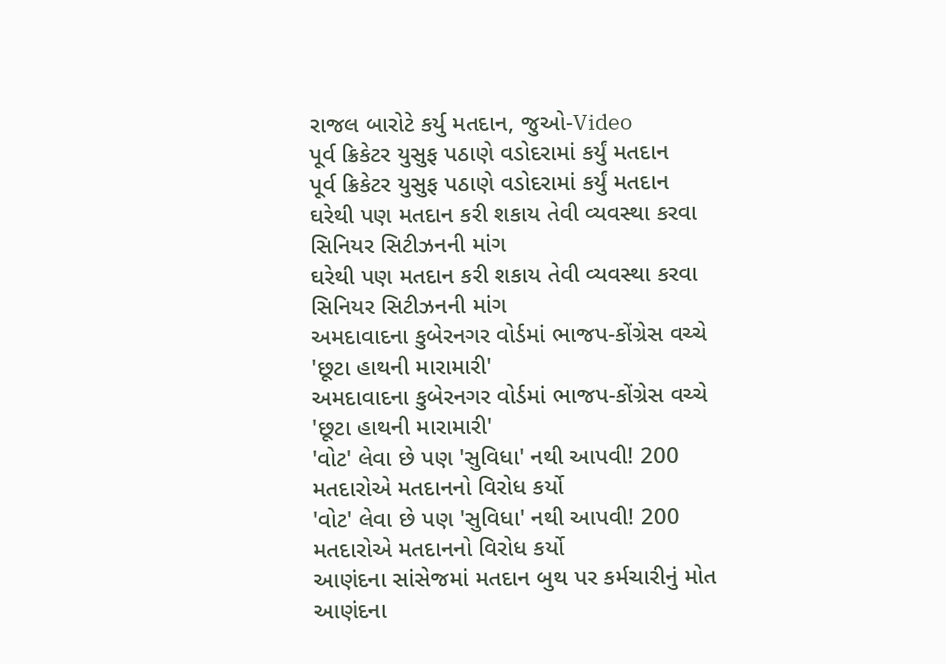રાજલ બારોટે કર્યુ મતદાન, જુઓ-Video
પૂર્વ ક્રિકેટર યુસુફ પઠાણે વડોદરામાં કર્યું મતદાન
પૂર્વ ક્રિકેટર યુસુફ પઠાણે વડોદરામાં કર્યું મતદાન
ઘરેથી પણ મતદાન કરી શકાય તેવી વ્યવસ્થા કરવા સિનિયર સિટીઝનની માંગ
ઘરેથી પણ મતદાન કરી શકાય તેવી વ્યવસ્થા કરવા સિનિયર સિટીઝનની માંગ
અમદાવાદના કુબેરનગર વોર્ડમાં ભાજપ-કોંગ્રેસ વચ્ચે 'છૂટા હાથની મારામારી'
અમદાવાદના કુબેરનગર વોર્ડમાં ભાજપ-કોંગ્રેસ વચ્ચે 'છૂટા હાથની મારામારી'
'વોટ' લેવા છે પણ 'સુવિધા' નથી આપવી! 200 મતદારોએ મતદાનનો વિરોધ કર્યો
'વોટ' લેવા છે પણ 'સુવિધા' નથી આપવી! 200 મતદારોએ મતદાનનો વિરોધ કર્યો
આણંદના સાંસેજમાં મતદાન બુથ પર કર્મચારીનું મોત
આણંદના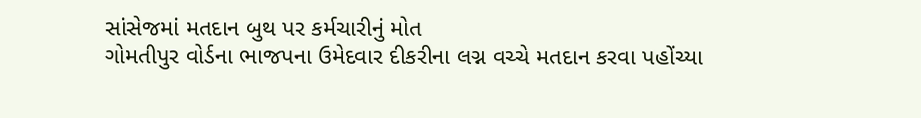સાંસેજમાં મતદાન બુથ પર કર્મચારીનું મોત
ગોમતીપુર વોર્ડના ભાજપના ઉમેદવાર દીકરીના લગ્ન વચ્ચે મતદાન કરવા પહોંચ્યા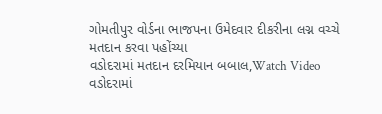ગોમતીપુર વોર્ડના ભાજપના ઉમેદવાર દીકરીના લગ્ન વચ્ચે મતદાન કરવા પહોંચ્યા
વડોદરામાં મતદાન દરમિયાન બબાલ,Watch Video
વડોદરામાં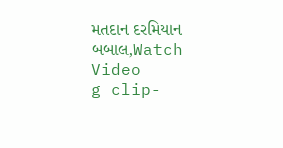મતદાન દરમિયાન બબાલ,Watch Video
g clip-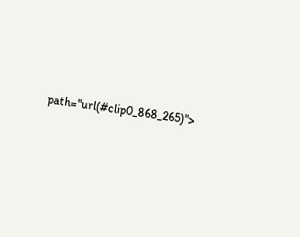path="url(#clip0_868_265)">